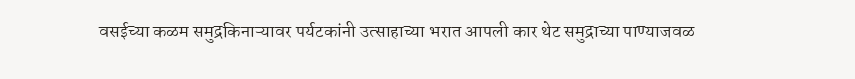वसईच्या कळम समुद्रकिनाऱ्यावर पर्यटकांनी उत्साहाच्या भरात आपली कार थेट समुद्राच्या पाण्याजवळ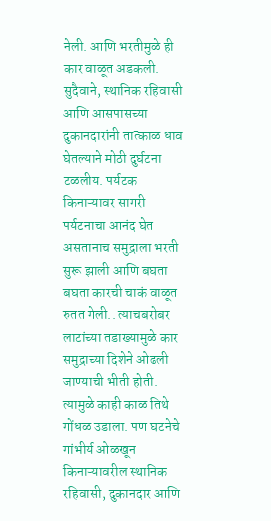नेली. आणि भरतीमुळे ही कार वाळूत अडकली. सुदैवाने, स्थानिक रहिवासी आणि आसपासच्या दुकानदारांनी तात्काळ धाव घेतल्याने मोठी दुर्घटना टळलीय. पर्यटक किनाऱ्यावर सागरी पर्यटनाचा आनंद घेत असतानाच समुद्राला भरती सुरू झाली आणि बघता बघता कारची चाकं वाळूत रुतत गेली.. त्याचबरोबर लाटांच्या तडाख्यामुळे कार समुद्राच्या दिशेने ओढली जाण्याची भीती होती. त्यामुळे काही काळ तिथे गोंधळ उडाला. पण घटनेचे गांभीर्य ओळखून किनाऱ्यावरील स्थानिक रहिवासी, दुकानदार आणि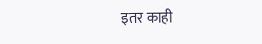इतर काही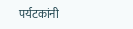पर्यटकांनी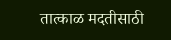तात्काळ मदतीसाठी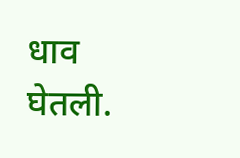धाव घेतली.